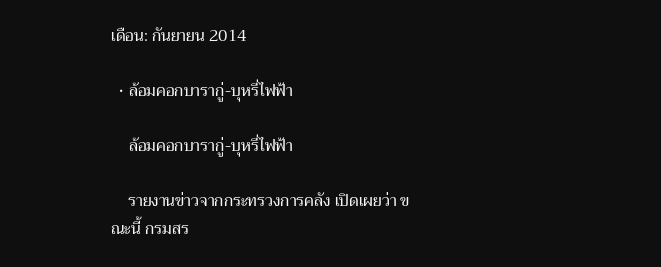เดือน: กันยายน 2014

  • ล้อมคอกบารากู่-บุหรี่ไฟฟ้า

    ล้อมคอกบารากู่-บุหรี่ไฟฟ้า

    รายงานข่าวจากกระทรวงการคลัง เปิดเผยว่า ขณะนี้ กรมสร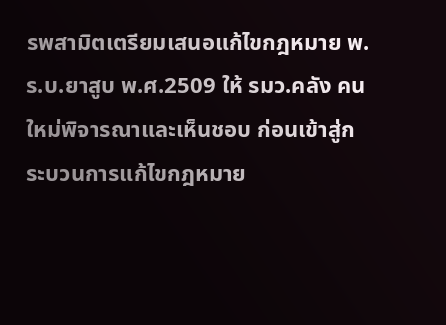รพสามิตเตรียมเสนอแก้ไขกฎหมาย พ.ร.บ.ยาสูบ พ.ศ.2509 ให้ รมว.คลัง คนใหม่พิจารณาและเห็นชอบ ก่อนเข้าสู่กระบวนการแก้ไขกฎหมาย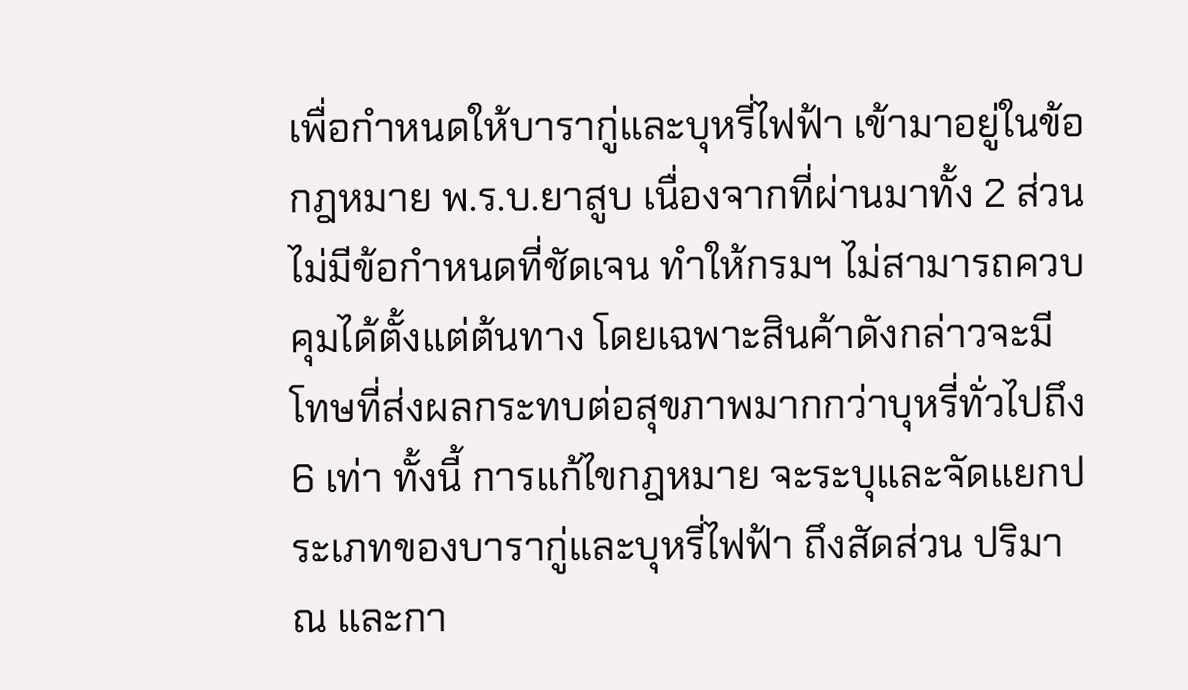เพื่อกำหนดให้บารากู่และบุหรี่ไฟฟ้า เข้ามาอยู่ในข้อกฎหมาย พ.ร.บ.ยาสูบ เนื่องจากที่ผ่านมาทั้ง 2 ส่วนไม่มีข้อกำหนดที่ชัดเจน ทำให้กรมฯ ไม่สามารถควบคุมได้ตั้งแต่ต้นทาง โดยเฉพาะสินค้าดังกล่าวจะมีโทษที่ส่งผลกระทบต่อสุขภาพมากกว่าบุหรี่ทั่วไปถึง 6 เท่า ทั้งนี้ การแก้ไขกฎหมาย จะระบุและจัดแยกประเภทของบารากู่และบุหรี่ไฟฟ้า ถึงสัดส่วน ปริมาณ และกา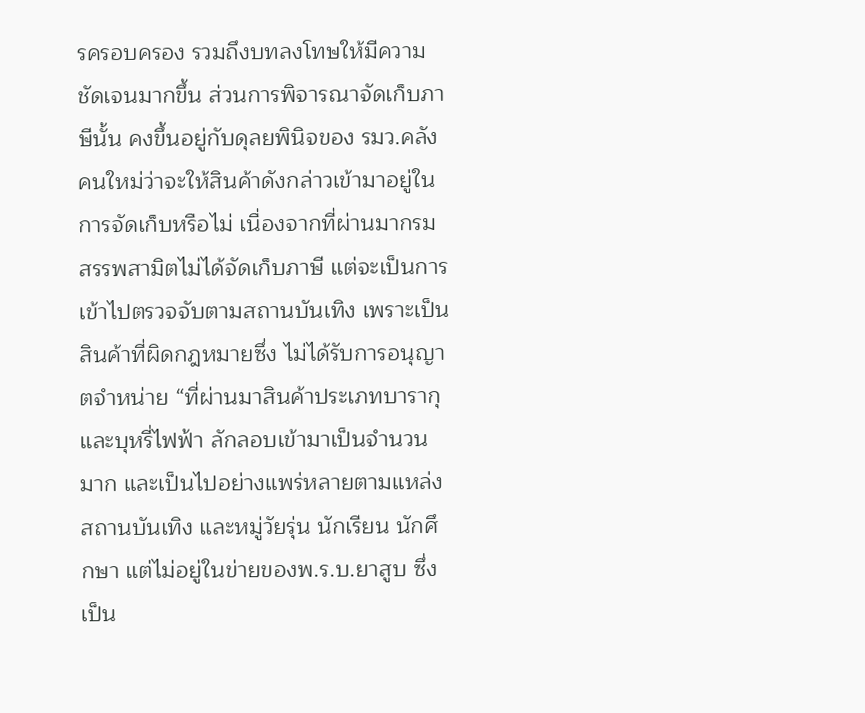รครอบครอง รวมถึงบทลงโทษให้มีความชัดเจนมากขึ้น ส่วนการพิจารณาจัดเก็บภาษีนั้น คงขึ้นอยู่กับดุลยพินิจของ รมว.คลังคนใหม่ว่าจะให้สินค้าดังกล่าวเข้ามาอยู่ในการจัดเก็บหรือไม่ เนื่องจากที่ผ่านมากรมสรรพสามิตไม่ได้จัดเก็บภาษี แต่จะเป็นการเข้าไปตรวจจับตามสถานบันเทิง เพราะเป็นสินค้าที่ผิดกฎหมายซึ่ง ไม่ได้รับการอนุญาตจำหน่าย “ที่ผ่านมาสินค้าประเภทบารากุ และบุหรี่ไฟฟ้า ลักลอบเข้ามาเป็นจำนวนมาก และเป็นไปอย่างแพร่หลายตามแหล่งสถานบันเทิง และหมู่วัยรุ่น นักเรียน นักศึกษา แต่ไม่อยู่ในข่ายของพ.ร.บ.ยาสูบ ซึ่งเป็น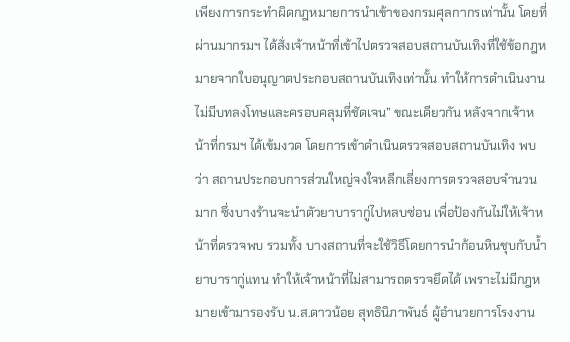เพียงการกระทำผิดกฎหมายการนำเข้าของกรมศุลกากรเท่านั้น โดยที่ผ่านมากรมฯ ได้สั่งเจ้าหน้าที่เข้าไปตรวจสอบสถานบันเทิงที่ใช้ข้อกฎหมายจากใบอนุญาตประกอบสถานบันเทิงเท่านั้น ทำให้การดำเนินงานไม่มีบทลงโทษและครอบคลุมที่ชัดเจน” ขณะเดียวกัน หลังจากเจ้าหน้าที่กรมฯ ได้เข้มงวด โดยการเข้าดำเนินตรวจสอบสถานบันเทิง พบว่า สถานประกอบการส่วนใหญ่จงใจหลีกเลี่ยงการตรวจสอบจำนวนมาก ซึ่งบางร้านจะนำตัวยาบารากู่ไปหลบซ่อน เพื่อป้องกันไม่ให้เจ้าหน้าที่ตรวจพบ รวมทั้ง บางสถานที่จะใช้วิธีโดยการนำก้อนหินชุบกับน้ำยาบารากู่แทน ทำให้เจ้าหน้าที่ไม่สามารถตรวจยึดได้ เพราะไม่มีกฎหมายเข้ามารองรับ น.ส.ดาวน้อย สุทธินิภาพันธ์ ผู้อำนวยการโรงงาน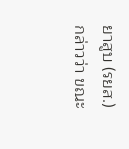ยาสูบ (รยส.) กล่าวว่า ขณะ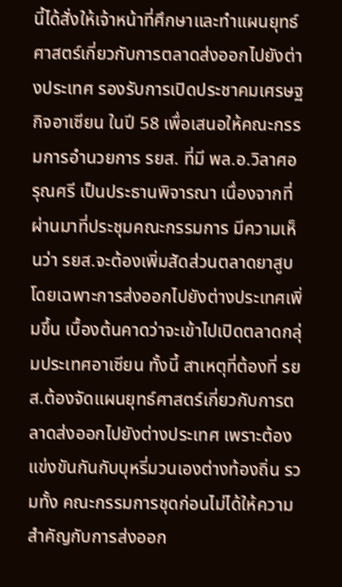นี้ได้สั่งให้เจ้าหน้าที่ศึกษาและทำแผนยุทธ์ศาสตร์เกี่ยวกับการตลาดส่งออกไปยังต่างประเทศ รองรับการเปิดประชาคมเศรษฐกิจอาเซียน ในปี 58 เพื่อเสนอให้คณะกรรมการอำนวยการ รยส. ที่มี พล.อ.วิลาศอรุณศรี เป็นประธานพิจารณา เนื่องจากที่ผ่านมาที่ประชุมคณะกรรมการ มีความเห็นว่า รยส.จะต้องเพิ่มสัดส่วนตลาดยาสูบ โดยเฉพาะการส่งออกไปยังต่างประเทศเพิ่มขึ้น เบื้องต้นคาดว่าจะเข้าไปเปิดตลาดกลุ่มประเทศอาเซียน ทั้งนี้ สาเหตุที่ต้องที่ รยส.ต้องจัดแผนยุทธ์ศาสตร์เกี่ยวกับการตลาดส่งออกไปยังต่างประเทศ เพราะต้องแข่งขันกันกับบุหรี่มวนเองต่างท้องถิ่น รวมทั้ง คณะกรรมการชุดก่อนไม่ได้ให้ความสำคัญกับการส่งออก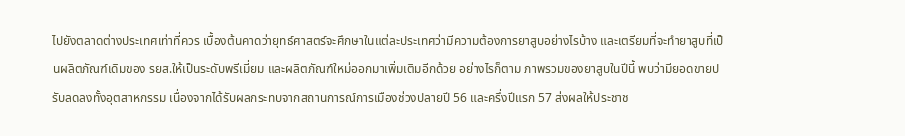ไปยังตลาดต่างประเทศเท่าที่ควร เบื้องต้นคาดว่ายุทธ์ศาสตร์จะศึกษาในแต่ละประเทศว่ามีความต้องการยาสูบอย่างไรบ้าง และเตรียมที่จะทำยาสูบที่เป็นผลิตภัณฑ์เดิมของ รยส.ให้เป็นระดับพรีเมี่ยม และผลิตภัณฑ์ใหม่ออกมาเพิ่มเติมอีกด้วย อย่างไรก็ตาม ภาพรวมของยาสูบในปีนี้ พบว่ามียอดขายปรับลดลงทั้งอุตสาหกรรม เนื่องจากได้รับผลกระทบจากสถานการณ์การเมืองช่วงปลายปี 56 และครึ่งปีแรก 57 ส่งผลให้ประชาช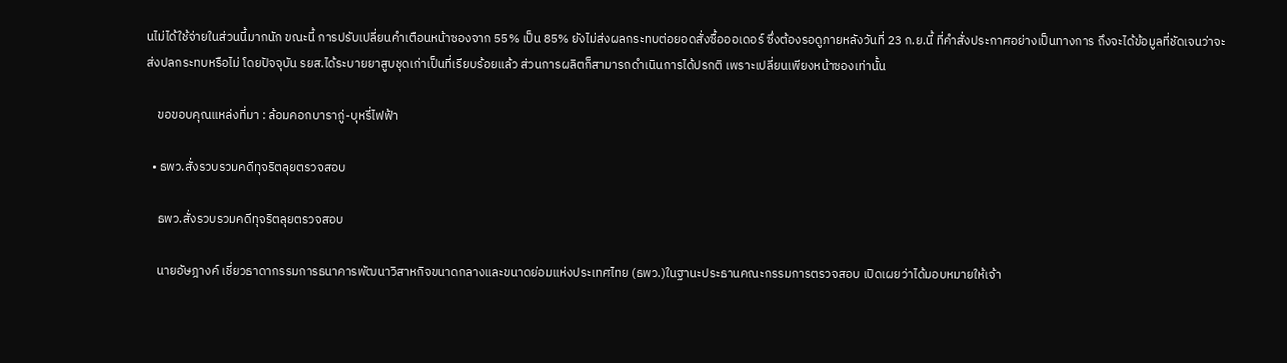นไม่ได้ใช้จ่ายในส่วนนี้มากนัก ขณะนี้ การปรับเปลี่ยนคำเตือนหน้าซองจาก 55% เป็น 85% ยังไม่ส่งผลกระทบต่อยอดสั่งซื้อออเดอร์ ซึ่งต้องรอดูภายหลังวันที่ 23 ก.ย.นี้ ที่คำสั่งประกาศอย่างเป็นทางการ ถึงจะได้ข้อมูลที่ชัดเจนว่าจะส่งปลกระทบหรือไม่ โดยปัจจุบัน รยส.ได้ระบายยาสูบชุดเก่าเป็นที่เรียบร้อยแล้ว ส่วนการผลิตก็สามารถดำเนินการได้ปรกติ เพราะเปลี่ยนเพียงหน้าซองเท่านั้น

    ขอขอบคุณแหล่งที่มา : ล้อมคอกบารากู่-บุหรี่ไฟฟ้า

  • ธพว.สั่งรวบรวมคดีทุจริตลุยตรวจสอบ

    ธพว.สั่งรวบรวมคดีทุจริตลุยตรวจสอบ

    นายอัษฎางค์ เชี่ยวธาดากรรมการธนาคารพัฒนาวิสาหกิจขนาดกลางและขนาดย่อมแห่งประเทศไทย (ธพว.)ในฐานะประธานคณะกรรมการตรวจสอบ เปิดเผยว่าได้มอบหมายให้เจ้า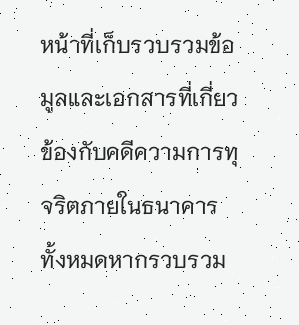หน้าที่เก็บรวบรวมข้อมูลและเอกสารที่เกี่ยวข้องกับคดีความการทุจริตภายในธนาคารทั้งหมดหากรวบรวม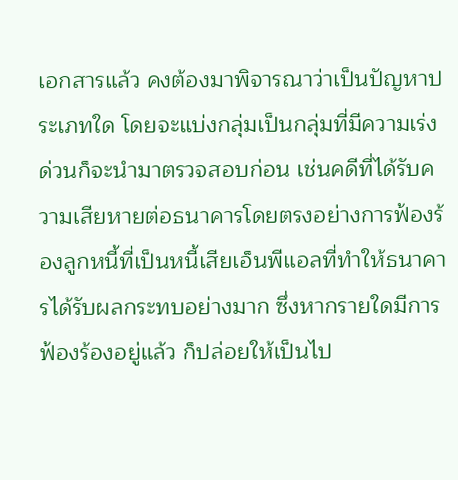เอกสารแล้ว คงต้องมาพิจารณาว่าเป็นปัญหาประเภทใด โดยจะแบ่งกลุ่มเป็นกลุ่มที่มีความเร่งด่วนก็จะนำมาตรวจสอบก่อน เช่นคดีที่ได้รับความเสียหายต่อธนาคารโดยตรงอย่างการฟ้องร้องลูกหนี้ที่เป็นหนี้เสียเอ็นพีแอลที่ทำให้ธนาคารได้รับผลกระทบอย่างมาก ซึ่งหากรายใดมีการฟ้องร้องอยู่แล้ว ก็ปล่อยให้เป็นไป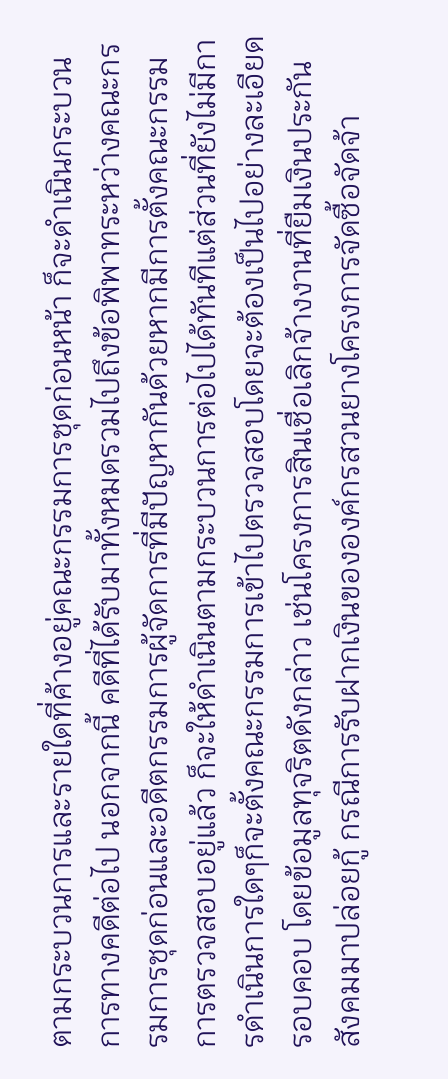ตามกระบวนการและรายใดที่ค้างอยู่คณะกรรมการชุดก่อนหน้า ก็จะดำเนินกระบวนการทางคดีต่อไป นอกจากนี้ คดีที่ได้รับมาทั้งหมดรวมไปถึงข้อพิพาทระหว่างคณะกรรมการชุดก่อนและอดีตกรรมการผู้จัดการที่มีปัญหากันด้วยหากมีการตั้งคณะกรรมการตรวจสอบอยู่แล้ว ก็จะให้ดำเนินตามกระบวนการต่อไปได้ทันทีแต่ส่วนที่ยังไม่มีการดำเนินการใดๆก็จะตั้งคณะกรรมการเข้าไปตรวจสอบโดยจะต้องเป็นไปอย่างละเอียดรอบคอบ โดยข้อมูลทุจริตดังกล่าว เช่นโครงการสินเชื่อเลิกจ้างงานที่ยืมเงินประกันสังคมมาปล่อยกู้ กรณีการรับฝากเงินขององค์กรสวนยางโครงการจัดซื้อจัดจ้า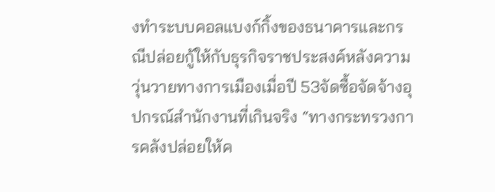งทำระบบคอลแบงก์กิ้งของธนาคารและกรณีปล่อยกู้ให้กับธุรกิจราชประสงค์หลังความวุ่นวายทางการเมืองเมื่อปี 53จัดซื้อจัดจ้างอุปกรณ์สำนักงานที่เกินจริง “ทางกระทรวงการคลังปล่อยให้ค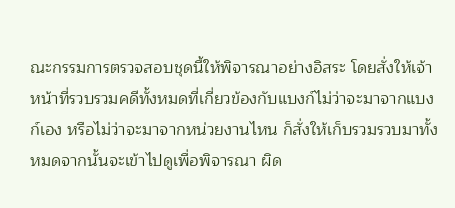ณะกรรมการตรวจสอบชุดนี้ให้พิจารณาอย่างอิสระ โดยสั่งให้เจ้าหน้าที่รวบรวมคดีทั้งหมดที่เกี่ยวข้องกับแบงก์ไม่ว่าจะมาจากแบงก์เอง หรือไม่ว่าจะมาจากหน่วยงานไหน ก็สั่งให้เก็บรวมรวบมาทั้งหมดจากนั้นจะเข้าไปดูเพื่อพิจารณา ผิด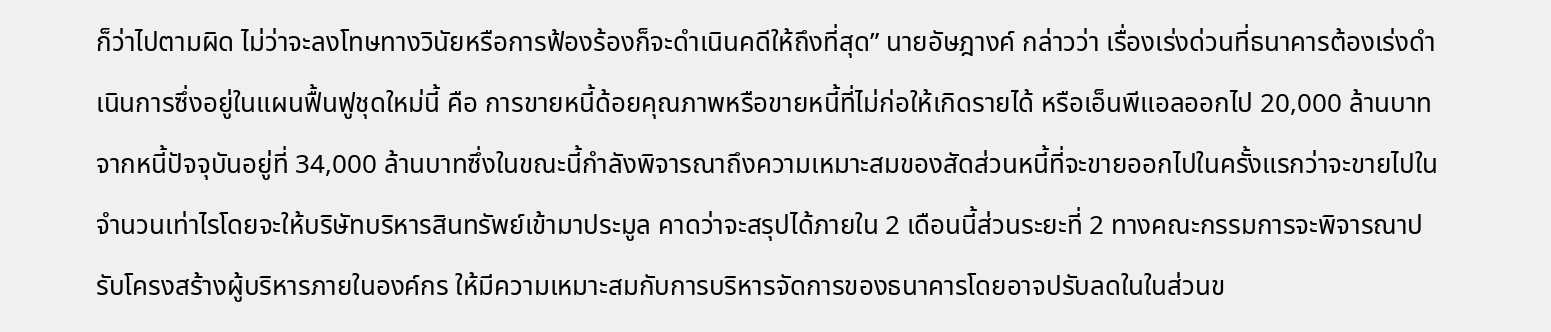ก็ว่าไปตามผิด ไม่ว่าจะลงโทษทางวินัยหรือการฟ้องร้องก็จะดำเนินคดีให้ถึงที่สุด” นายอัษฎางค์ กล่าวว่า เรื่องเร่งด่วนที่ธนาคารต้องเร่งดำเนินการซึ่งอยู่ในแผนฟื้นฟูชุดใหม่นี้ คือ การขายหนี้ด้อยคุณภาพหรือขายหนี้ที่ไม่ก่อให้เกิดรายได้ หรือเอ็นพีแอลออกไป 20,000 ล้านบาทจากหนี้ปัจจุบันอยู่ที่ 34,000 ล้านบาทซึ่งในขณะนี้กำลังพิจารณาถึงความเหมาะสมของสัดส่วนหนี้ที่จะขายออกไปในครั้งแรกว่าจะขายไปในจำนวนเท่าไรโดยจะให้บริษัทบริหารสินทรัพย์เข้ามาประมูล คาดว่าจะสรุปได้ภายใน 2 เดือนนี้ส่วนระยะที่ 2 ทางคณะกรรมการจะพิจารณาปรับโครงสร้างผู้บริหารภายในองค์กร ให้มีความเหมาะสมกับการบริหารจัดการของธนาคารโดยอาจปรับลดในในส่วนข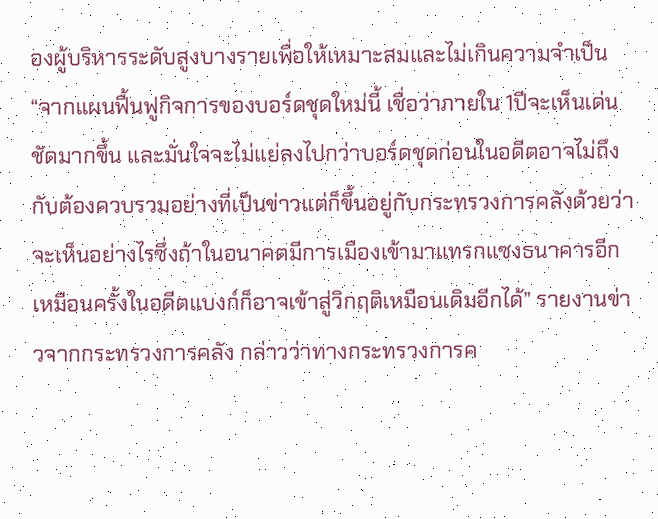องผู้บริหารระดับสูงบางรายเพื่อให้เหมาะสมและไม่เกินความจำเป็น “จากแผนฟื้นฟูกิจการของบอร์ดชุดใหม่นี้ เชื่อว่าภายใน 1ปีจะเห็นเด่นชัดมากขึ้น และมั่นใจจะไม่แย่ลงไปกว่าบอร์ดชุดก่อนในอดีตอาจไม่ถึงกับต้องควบรวมอย่างที่เป็นข่าวแต่ก็ขึ้นอยู่กับกระทรวงการคลังด้วยว่าจะเห็นอย่างไรซึ่งถ้าในอนาคตมีการเมืองเข้ามาแทรกแซงธนาคารอีกเหมือนครั้งในอดีตแบงก์ก็อาจเข้าสู่วิกฤติเหมือนเดิมอีกได้” รายงานข่าวจากกระทรวงการคลัง กล่าวว่าทางกระทรวงการค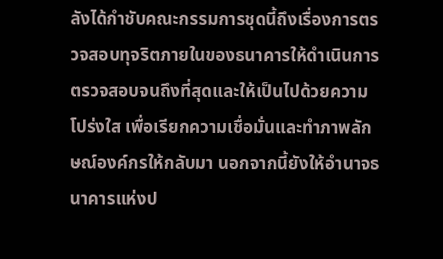ลังได้กำชับคณะกรรมการชุดนี้ถึงเรื่องการตรวจสอบทุจริตภายในของธนาคารให้ดำเนินการตรวจสอบจนถึงที่สุดและให้เป็นไปด้วยความโปร่งใส เพื่อเรียกความเชื่อมั่นและทำภาพลักษณ์องค์กรให้กลับมา นอกจากนี้ยังให้อำนาจธนาคารแห่งป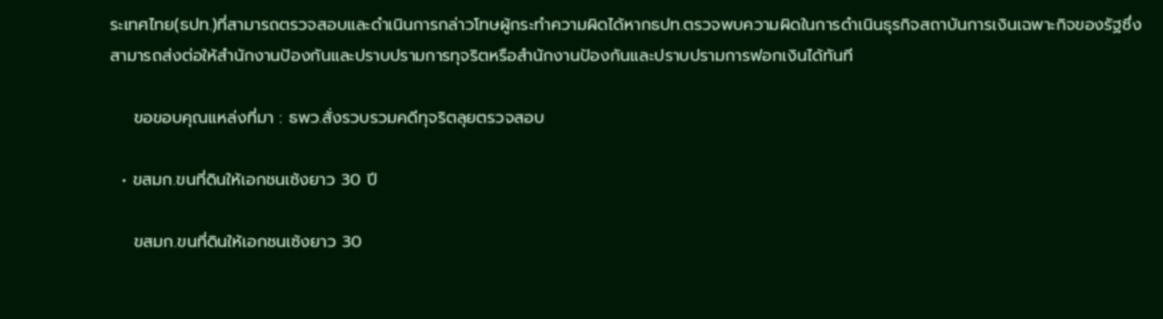ระเทศไทย(ธปท.)ที่สามารถตรวจสอบและดำเนินการกล่าวโทษผู้กระทำความผิดได้หากธปท.ตรวจพบความผิดในการดำเนินธุรกิจสถาบันการเงินเฉพาะกิจของรัฐซึ่งสามารถส่งต่อให้สำนักงานป้องกันและปราบปรามการทุจริตหรือสำนักงานป้องกันและปราบปรามการฟอกเงินได้ทันที

    ขอขอบคุณแหล่งที่มา : ธพว.สั่งรวบรวมคดีทุจริตลุยตรวจสอบ

  • ขสมก.ขนที่ดินให้เอกชนเซ้งยาว 30 ปี

    ขสมก.ขนที่ดินให้เอกชนเซ้งยาว 30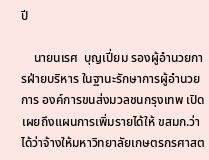ปี

    นายนเรศ  บุญเปี่ยม รองผู้อำนวยการฝ่ายบริหาร ในฐานะรักษาการผู้อำนวยการ องค์การขนส่งมวลชนกรุงเทพ เปิดเผยถึงแผนการเพิ่มรายได้ให้ ขสมก.ว่า ได้ว่าจ้างให้มหาวิทยาลัยเกษตรกรศาสต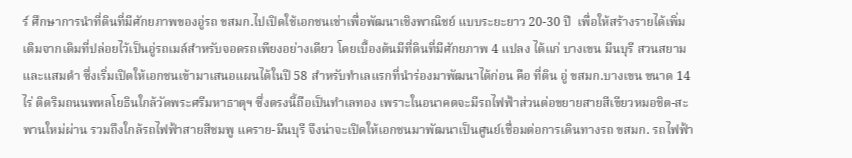ร์ ศึกษาการนำที่ดินที่มีศักยภาพของอู่รถ ขสมก.ไปเปิดใช้เอกชนเช่าเพื่อพัฒนาเชิงพาณิชย์ แบบระยะยาว 20-30 ปี  เพื่อให้สร้างรายได้เพิ่มเติมจากเดิมที่ปล่อยไว้เป็นอู่รถเมล์สำหรับจอดรถเพียงอย่างเดียว โดยเบื้องต้นมีที่ดินที่มีศักยภาพ 4 แปลง ได้แก่ บางเขน มีนบุรี สวนสยาม และแสมดำ ซึ่งเริ่มเปิดให้เอกชนเข้ามาเสนอแผนได้ในปี 58 สำหรับทำเลแรกที่นำร่องมาพัฒนาได้ก่อน คือ ที่ดิน อู่ ขสมก.บางเขน ขนาด 14 ไร่ ติดริมถนนพหลโยธินใกล้วัดพระศรีมหาธาตุฯ ซึ่งตรงนี้ถือเป็นทำเลทอง เพราะในอนาคตจะมีรถไฟฟ้าส่วนต่อขยายสายสีเขียวหมอชิต-สะพานใหม่ผ่าน รวมถึงใกล้รถไฟฟ้าสายสีชมพู แคราย-มีนบุรี จึงน่าจะเปิดให้เอกชนมาพัฒนาเป็นศูนย์เชื่อมต่อการเดินทางรถ ขสมก. รถไฟฟ้า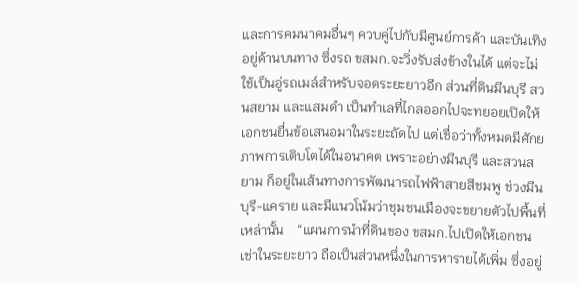และการคมนาคมอื่นๆ ควบคู่ไปกับมีศูนย์การค้า และบันเทิงอยู่ด้านบนทาง ซึ่งรถ ขสมก.จะวิ่งรับส่งข้างในได้ แต่จะไม่ใช้เป็นอู่รถเมล์สำหรับจอดระยะยาวอีก ส่วนที่ดินมีนบุรี สวนสยาม และแสมดำ เป็นทำเลที่ไกลออกไปจะทยอยเปิดให้เอกชนยื่นข้อเสนอมาในระยะถัดไป แต่เชื่อว่าทั้งหมดมีศักยภาพการเติบโตได้ในอนาคต เพราะอย่างมีนบุรี และสวนสยาม ก็อยู่ในเส้นทางการพัฒนารถไฟฟ้าสายสีชมพู ช่วงมีนบุรี-แคราย และมีแนวโน้มว่าชุมชนเมืองจะขยายตัวไปพื้นที่เหล่านั้น    “แผนการนำที่ดินของ ขสมก.ไปเปิดให้เอกชนเช่าในระยะยาว ถือเป็นส่วนหนึ่งในการหารายได้เพิ่ม ซึ่งอยู่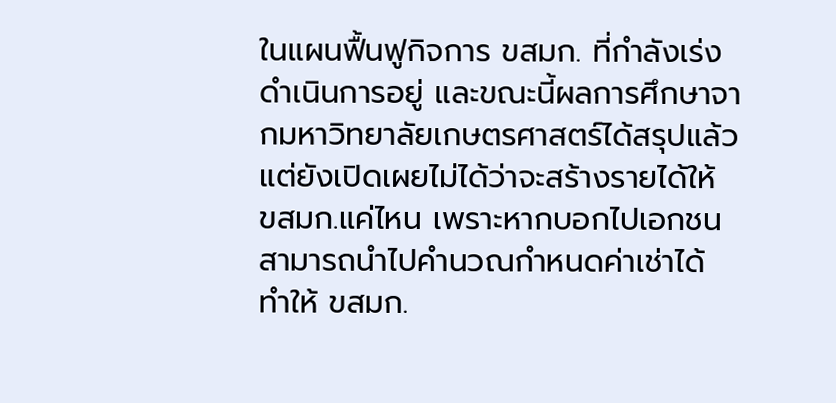ในแผนฟื้นฟูกิจการ ขสมก. ที่กำลังเร่งดำเนินการอยู่ และขณะนี้ผลการศึกษาจากมหาวิทยาลัยเกษตรศาสตร์ได้สรุปแล้ว แต่ยังเปิดเผยไม่ได้ว่าจะสร้างรายได้ให้ ขสมก.แค่ไหน เพราะหากบอกไปเอกชนสามารถนำไปคำนวณกำหนดค่าเช่าได้ ทำให้ ขสมก.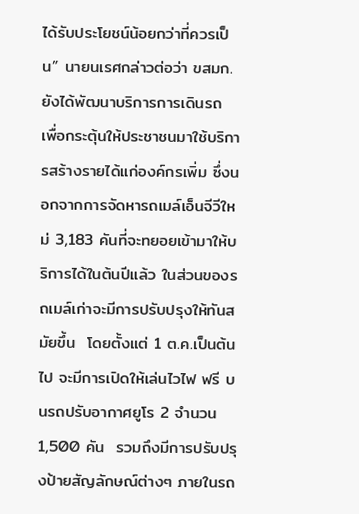ได้รับประโยชน์น้อยกว่าที่ควรเป็น” นายนเรศกล่าวต่อว่า ขสมก.ยังได้พัฒนาบริการการเดินรถ  เพื่อกระตุ้นให้ประชาชนมาใช้บริการสร้างรายได้แก่องค์กรเพิ่ม ซึ่งนอกจากการจัดหารถเมล์เอ็นจีวีใหม่ 3,183 คันที่จะทยอยเข้ามาให้บริการได้ในต้นปีแล้ว ในส่วนของรถเมล์เก่าจะมีการปรับปรุงให้ทันสมัยขึ้น  โดยตั้งแต่ 1 ต.ค.เป็นต้นไป จะมีการเปิดให้เล่นไวไฟ ฟรี บนรถปรับอากาศยูโร 2 จำนวน 1,500 คัน  รวมถึงมีการปรับปรุงป้ายสัญลักษณ์ต่างๆ ภายในรถ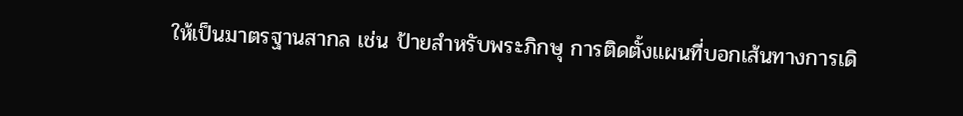ให้เป็นมาตรฐานสากล เช่น ป้ายสำหรับพระภิกษุ การติดตั้งแผนที่บอกเส้นทางการเดิ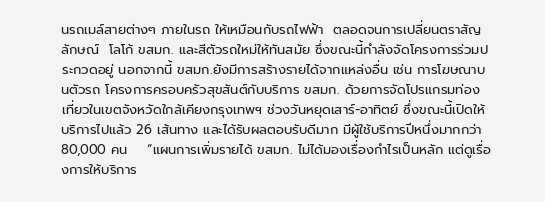นรถเมล์สายต่างๆ ภายในรถ ให้เหมือนกับรถไฟฟ้า  ตลอดจนการเปลี่ยนตราสัญลักษณ์  โลโก้ ขสมก. และสีตัวรถใหม่ให้ทันสมัย ซึ่งขณะนี้กำลังจัดโครงการร่วมประกวดอยู่ นอกจากนี้ ขสมก.ยังมีการสร้างรายได้จากแหล่งอื่น เช่น การโฆษณาบนตัวรถ โครงการครอบครัวสุขสันต์กับบริการ ขสมก. ด้วยการจัดโปรแกรมท่องเที่ยวในเขตจังหวัดใกล้เคียงกรุงเทพฯ ช่วงวันหยุดเสาร์-อาทิตย์ ซึ่งขณะนี้เปิดให้บริการไปแล้ว 26 เส้นทาง และได้รับผลตอบรับดีมาก มีผู้ใช้บริการปีหนึ่งมากกว่า 80,000 คน    “แผนการเพิ่มรายได้ ขสมก. ไม่ได้มองเรื่องกำไรเป็นหลัก แต่ดูเรื่องการให้บริการ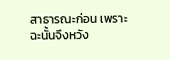สาธารณะก่อน เพราะฉะนั้นจึงหวัง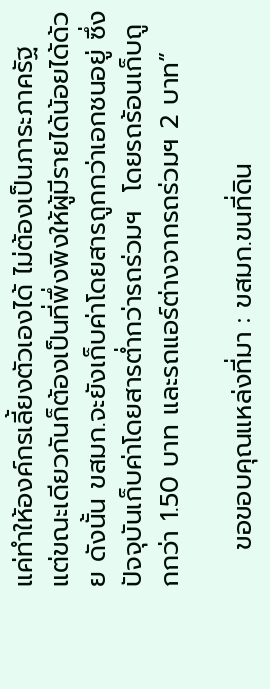แค่ทำให้องค์กรเลี้ยงตัวเองได้ ไม่ต้องเป็นภาระภาครัฐ แต่ขณะเดียวกันก็ต้องเป็นที่พึ่งพิงให้ผู้มีรายได้น้อยได้ด้วย ดังนั้น ขสมก.จะยังเก็บค่าโดยสารถูกกว่าเอกชนอยู่ ซึ่งปัจจุบันเก็บค่าโดยสารต่ำกว่ารถร่วมฯ  โดยรถร้อนเก็บถูกกว่า 1.50 บาท และรถแอร์ต่างจากรถร่วมฯ 2 บาท”

    ขอขอบคุณแหล่งที่มา : ขสมก.ขนที่ดิน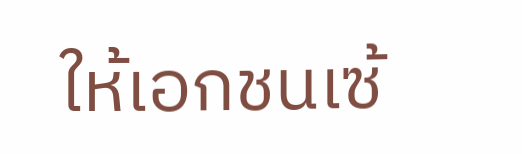ให้เอกชนเซ้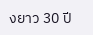งยาว 30 ปี